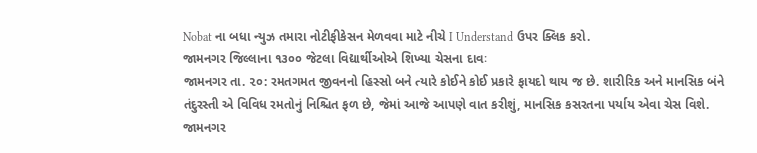Nobat ના બધા ન્યુઝ તમારા નોટીફીકેસન મેળવવા માટે નીચે I Understand ઉપર ક્લિક કરો.
જામનગર જિલ્લાના ૧૩૦૦ જેટલા વિદ્યાર્થીઓએ શિખ્યા ચેસના દાવઃ
જામનગર તા. ૨૦: રમતગમત જીવનનો હિસ્સો બને ત્યારે કોઈને કોઈ પ્રકારે ફાયદો થાય જ છે. શારીરિક અને માનસિક બંને તંદુરસ્તી એ વિવિધ રમતોનું નિશ્ચિત ફળ છે, જેમાં આજે આપણે વાત કરીશું, માનસિક કસરતના પર્યાય એવા ચેસ વિશે.
જામનગર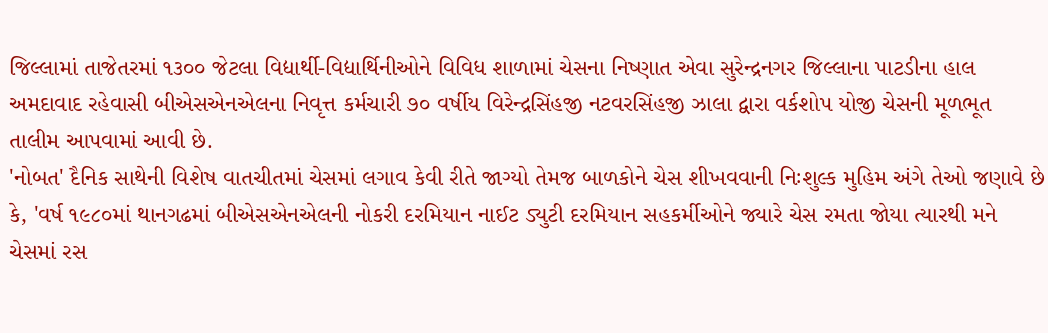જિલ્લામાં તાજેતરમાં ૧૩૦૦ જેટલા વિદ્યાર્થી-વિદ્યાર્થિનીઓને વિવિધ શાળામાં ચેસના નિષ્ણાત એવા સુરેન્દ્રનગર જિલ્લાના પાટડીના હાલ અમદાવાદ રહેવાસી બીએસએનએલના નિવૃત્ત કર્મચારી ૭૦ વર્ષીય વિરેન્દ્રસિંહજી નટવરસિંહજી ઝાલા દ્વારા વર્કશોપ યોજી ચેસની મૂળભૂત તાલીમ આપવામાં આવી છે.
'નોબત' દૈનિક સાથેની વિશેષ વાતચીતમાં ચેસમાં લગાવ કેવી રીતે જાગ્યો તેમજ બાળકોને ચેસ શીખવવાની નિઃશુલ્ક મુહિમ અંગે તેઓ જણાવે છે કે, 'વર્ષ ૧૯૮૦માં થાનગઢમાં બીએસએનએલની નોકરી દરમિયાન નાઈટ ડ્યુટી દરમિયાન સહકર્મીઓને જ્યારે ચેસ રમતા જોયા ત્યારથી મને ચેસમાં રસ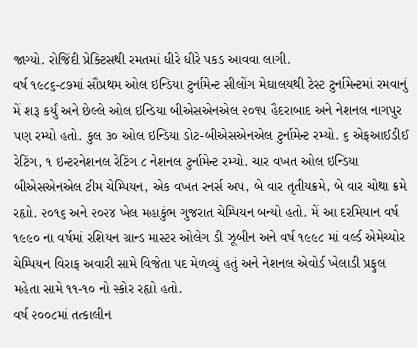જાગ્યો. રોજિંદી પ્રેક્ટિસથી રમતમાં ધીરે ધીરે પકડ આવવા લાગી.
વર્ષ ૧૯૮૬-૮૭માં સૌપ્રથમ ઓલ ઇન્ડિયા ટુર્નામેન્ટ સીલોંગ મેઘાલયથી ટેસ્ટ ટુર્નામેન્ટમાં રમવાનું મેં શરૂ કર્યું અને છેલ્લે ઓલ ઇન્ડિયા બીએસએનએલ ૨૦૧૫ હૈદરાબાદ અને નેશનલ નાગપુર પણ રમ્યો હતો. કુલ ૩૦ ઓલ ઇન્ડિયા ડોટ-બીએસએનએલ ટુર્નામેન્ટ રમ્યો. ૬ એફઆઈડીઈ રેટિંગ, ૧ ઇન્ટરનેશનલ રેટિંગ ૮ નેશનલ ટુર્નામેન્ટ રમ્યો. ચાર વખત ઓલ ઇન્ડિયા બીએસએનએલ ટીમ ચેમ્પિયન, એક વખત રનર્સ અપ, બે વાર તૃતીયક્રમે, બે વાર ચોથા ક્રમે રહૃાો. ૨૦૧૬ અને ૨૦૨૪ ખેલ મહાકુંભ ગુજરાત ચેમ્પિયન બન્યો હતો. મેં આ દરમિયાન વર્ષ ૧૯૯૦ ના વર્ષમાં રશિયન ગ્રાન્ડ માસ્ટર ઓલેગ ડી ઝૂબીન અને વર્ષ ૧૯૯૮ માં વર્લ્ડ એમેચ્યોર ચેમ્પિયન વિરાફ અવારી સામે વિજેતા પદ મેળવ્યું હતું અને નેશનલ એવોર્ડ ખેલાડી પ્રફુલ મહેતા સામે ૧૧-૧૦ નો સ્કોર રહૃાો હતો.
વર્ષ ૨૦૦૮માં તત્કાલીન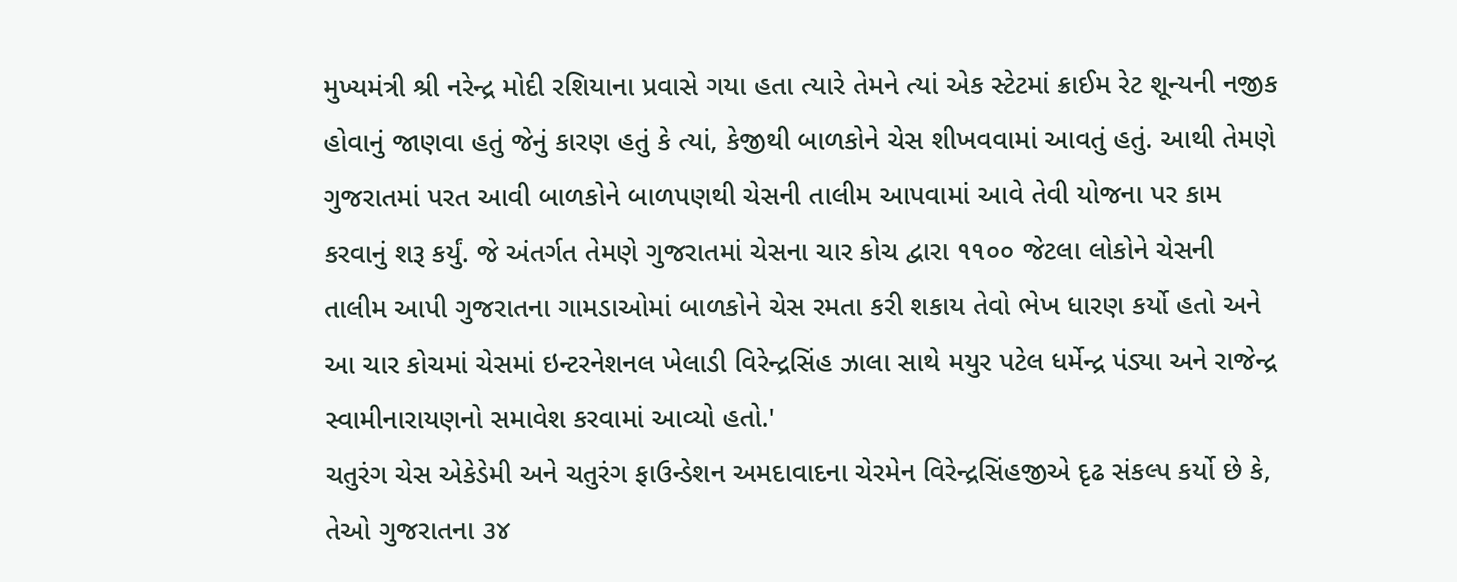મુખ્યમંત્રી શ્રી નરેન્દ્ર મોદી રશિયાના પ્રવાસે ગયા હતા ત્યારે તેમને ત્યાં એક સ્ટેટમાં ક્રાઈમ રેટ શૂન્યની નજીક હોવાનું જાણવા હતું જેનું કારણ હતું કે ત્યાં, કેજીથી બાળકોને ચેસ શીખવવામાં આવતું હતું. આથી તેમણે ગુજરાતમાં પરત આવી બાળકોને બાળપણથી ચેસની તાલીમ આપવામાં આવે તેવી યોજના પર કામ કરવાનું શરૂ કર્યું. જે અંતર્ગત તેમણે ગુજરાતમાં ચેસના ચાર કોચ દ્વારા ૧૧૦૦ જેટલા લોકોને ચેસની તાલીમ આપી ગુજરાતના ગામડાઓમાં બાળકોને ચેસ રમતા કરી શકાય તેવો ભેખ ધારણ કર્યો હતો અને આ ચાર કોચમાં ચેસમાં ઇન્ટરનેશનલ ખેલાડી વિરેન્દ્રસિંહ ઝાલા સાથે મયુર પટેલ ધર્મેન્દ્ર પંડ્યા અને રાજેન્દ્ર સ્વામીનારાયણનો સમાવેશ કરવામાં આવ્યો હતો.'
ચતુરંગ ચેસ એકેડેમી અને ચતુરંગ ફાઉન્ડેશન અમદાવાદના ચેરમેન વિરેન્દ્રસિંહજીએ દૃઢ સંકલ્પ કર્યો છે કે, તેઓ ગુજરાતના ૩૪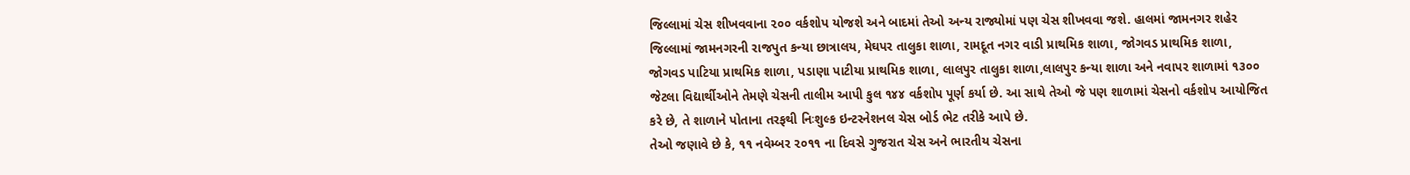જિલ્લામાં ચેસ શીખવવાના ૨૦૦ વર્કશોપ યોજશે અને બાદમાં તેઓ અન્ય રાજ્યોમાં પણ ચેસ શીખવવા જશે. હાલમાં જામનગર શહેર જિલ્લામાં જામનગરની રાજપુત કન્યા છાત્રાલય, મેઘપર તાલુકા શાળા, રામદૂત નગર વાડી પ્રાથમિક શાળા, જોગવડ પ્રાથમિક શાળા, જોગવડ પાટિયા પ્રાથમિક શાળા, પડાણા પાટીયા પ્રાથમિક શાળા, લાલપુર તાલુકા શાળા,લાલપુર કન્યા શાળા અને નવાપર શાળામાં ૧૩૦૦ જેટલા વિદ્યાર્થીઓને તેમણે ચેસની તાલીમ આપી કુલ ૧૪૪ વર્કશોપ પૂર્ણ કર્યા છે. આ સાથે તેઓ જે પણ શાળામાં ચેસનો વર્કશોપ આયોજિત કરે છે, તે શાળાને પોતાના તરફથી નિઃશુલ્ક ઇન્ટરનેશનલ ચેસ બોર્ડ ભેટ તરીકે આપે છે.
તેઓ જણાવે છે કે, ૧૧ નવેમ્બર ૨૦૧૧ ના દિવસે ગુજરાત ચેસ અને ભારતીય ચેસના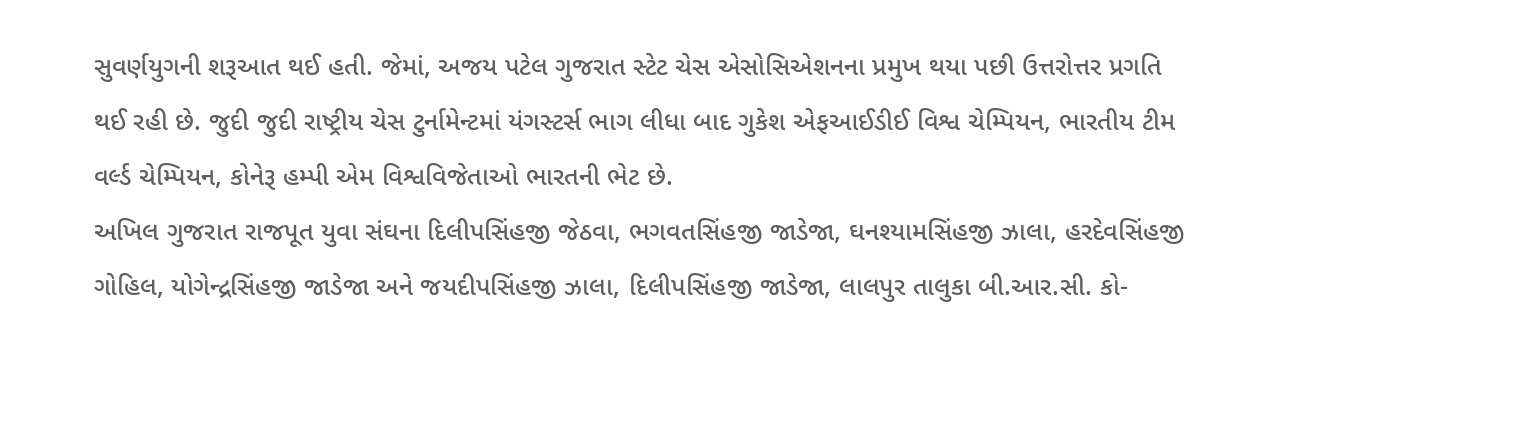સુવર્ણયુગની શરૂઆત થઈ હતી. જેમાં, અજય પટેલ ગુજરાત સ્ટેટ ચેસ એસોસિએશનના પ્રમુખ થયા પછી ઉત્તરોત્તર પ્રગતિ થઈ રહી છે. જુદી જુદી રાષ્ટ્રીય ચેસ ટુર્નામેન્ટમાં યંગસ્ટર્સ ભાગ લીધા બાદ ગુકેશ એફઆઈડીઈ વિશ્વ ચેમ્પિયન, ભારતીય ટીમ વર્લ્ડ ચેમ્પિયન, કોનેરૂ હમ્પી એમ વિશ્વવિજેતાઓ ભારતની ભેટ છે.
અખિલ ગુજરાત રાજપૂત યુવા સંઘના દિલીપસિંહજી જેઠવા, ભગવતસિંહજી જાડેજા, ઘનશ્યામસિંહજી ઝાલા, હરદેવસિંહજી ગોહિલ, યોગેન્દ્રસિંહજી જાડેજા અને જયદીપસિંહજી ઝાલા, દિલીપસિંહજી જાડેજા, લાલપુર તાલુકા બી.આર.સી. કો-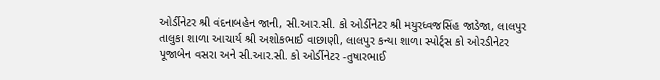ઓર્ડીનેટર શ્રી વંદનાબહેન જાની, સી.આર.સી. કો ઓર્ડીનેટર શ્રી મયુરધ્વજસિંહ જાડેજા, લાલપુર તાલુકા શાળા આચાર્ય શ્રી અશોકભાઈ વાછાણી, લાલપુર કન્યા શાળા સ્પોર્ટ્સ કો ઓરડીનેટર પૂજાબેન વસરા અને સી.આર.સી. કો ઓર્ડીનેટર -તુષારભાઈ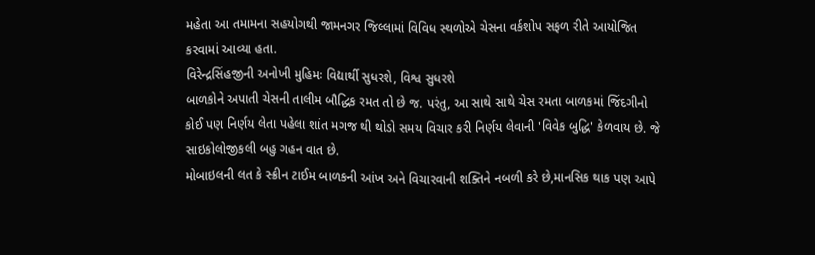મહેતા આ તમામના સહયોગથી જામનગર જિલ્લામાં વિવિધ સ્થળોએ ચેસના વર્કશોપ સફળ રીતે આયોજિત કરવામાં આવ્યા હતા.
વિરેન્દ્રસિંહજીની અનોખી મુહિમઃ વિદ્યાર્થી સુધરશે, વિશ્વ સુધરશે
બાળકોને અપાતી ચેસની તાલીમ બૌદ્ધિક રમત તો છે જ. પરંતુ, આ સાથે સાથે ચેસ રમતા બાળકમાં જિંદગીનો કોઈ પણ નિર્ણય લેતા પહેલા શાંત મગજ થી થોડો સમય વિચાર કરી નિર્ણય લેવાની 'વિવેક બુદ્ધિ' કેળવાય છે. જે સાઇકોલોજીકલી બહુ ગહન વાત છે.
મોબાઇલની લત કે સ્ક્રીન ટાઈમ બાળકની આંખ અને વિચારવાની શક્તિને નબળી કરે છે,માનસિક થાક પણ આપે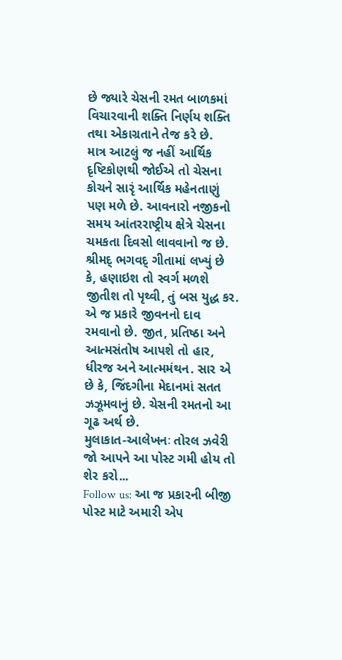છે જ્યારે ચેસની રમત બાળકમાં વિચારવાની શક્તિ નિર્ણય શક્તિ તથા એકાગ્રતાને તેજ કરે છે.
માત્ર આટલું જ નહીં આર્થિક દૃષ્ટિકોણથી જોઈએ તો ચેસના કોચને સારૃં આર્થિક મહેનતાણું પણ મળે છે. આવનારો નજીકનો સમય આંતરરાષ્ટ્રીય ક્ષેત્રે ચેસના ચમકતા દિવસો લાવવાનો જ છે.
શ્રીમદ્ ભગવદ્ ગીતામાં લખ્યું છે કે, હણાઇશ તો સ્વર્ગ મળશે જીતીશ તો પૃથ્વી, તું બસ યુદ્ધ કર. એ જ પ્રકારે જીવનનો દાવ રમવાનો છે. જીત, પ્રતિષ્ઠા અને આત્મસંતોષ આપશે તો હાર, ધીરજ અને આત્મમંથન. સાર એ છે કે, જિંદગીના મેદાનમાં સતત ઝઝૂમવાનું છે. ચેસની રમતનો આ ગૂઢ અર્થ છે.
મુલાકાત-આલેખનઃ તોરલ ઝવેરી
જો આપને આ પોસ્ટ ગમી હોય તો શેર કરો...
Follow us: આ જ પ્રકારની બીજી પોસ્ટ માટે અમારી એપ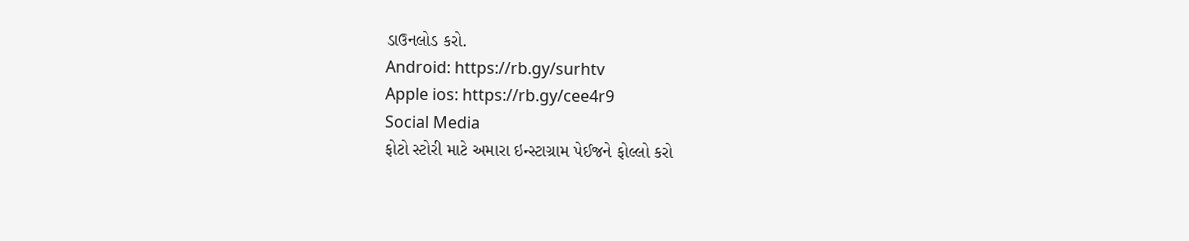ડાઉનલોડ કરો.
Android: https://rb.gy/surhtv
Apple ios: https://rb.gy/cee4r9
Social Media
ફોટો સ્ટોરી માટે અમારા ઇન્સ્ટાગ્રામ પેઈજને ફોલ્લો કરો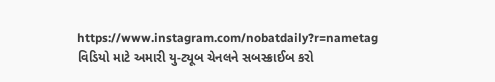https://www.instagram.com/nobatdaily?r=nametag
વિડિયો માટે અમારી યુ-ટ્યૂબ ચેનલને સબસ્ક્રાઈબ કરો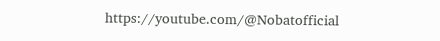https://youtube.com/@Nobatofficial